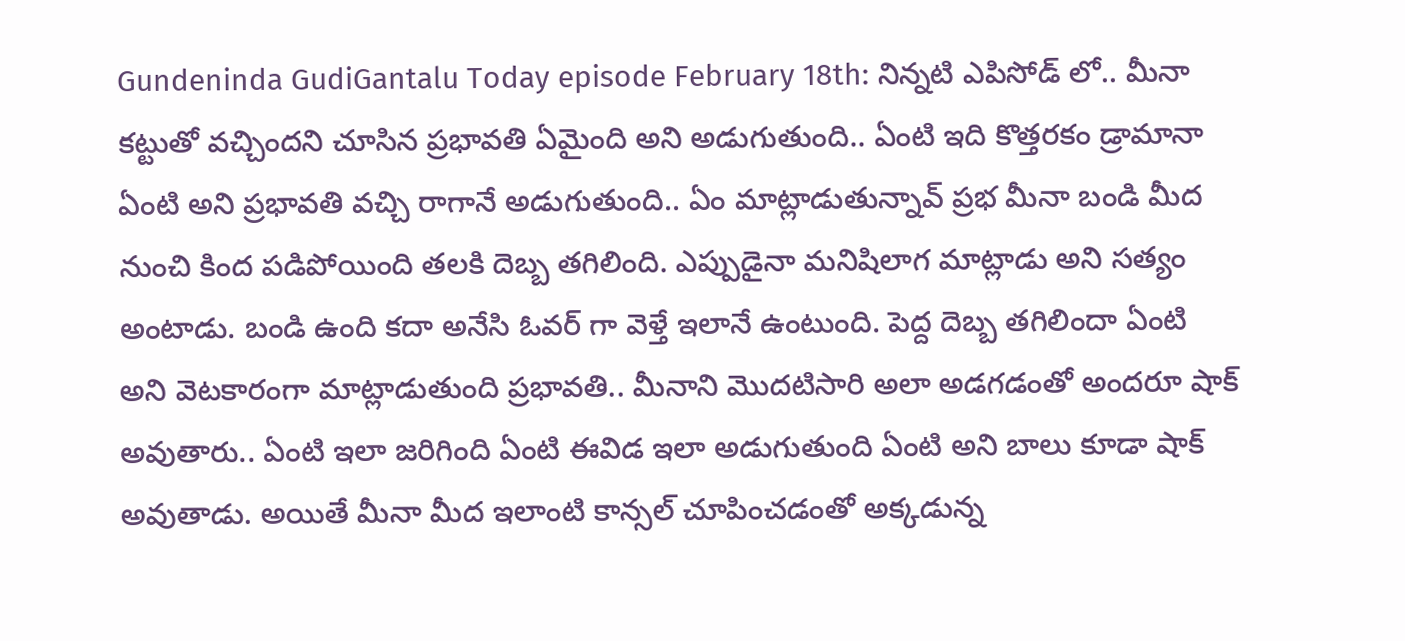Gundeninda GudiGantalu Today episode February 18th: నిన్నటి ఎపిసోడ్ లో.. మీనా కట్టుతో వచ్చిందని చూసిన ప్రభావతి ఏమైంది అని అడుగుతుంది.. ఏంటి ఇది కొత్తరకం డ్రామానా ఏంటి అని ప్రభావతి వచ్చి రాగానే అడుగుతుంది.. ఏం మాట్లాడుతున్నావ్ ప్రభ మీనా బండి మీద నుంచి కింద పడిపోయింది తలకి దెబ్బ తగిలింది. ఎప్పుడైనా మనిషిలాగ మాట్లాడు అని సత్యం అంటాడు. బండి ఉంది కదా అనేసి ఓవర్ గా వెళ్తే ఇలానే ఉంటుంది. పెద్ద దెబ్బ తగిలిందా ఏంటి అని వెటకారంగా మాట్లాడుతుంది ప్రభావతి.. మీనాని మొదటిసారి అలా అడగడంతో అందరూ షాక్ అవుతారు.. ఏంటి ఇలా జరిగింది ఏంటి ఈవిడ ఇలా అడుగుతుంది ఏంటి అని బాలు కూడా షాక్ అవుతాడు. అయితే మీనా మీద ఇలాంటి కాన్సల్ చూపించడంతో అక్కడున్న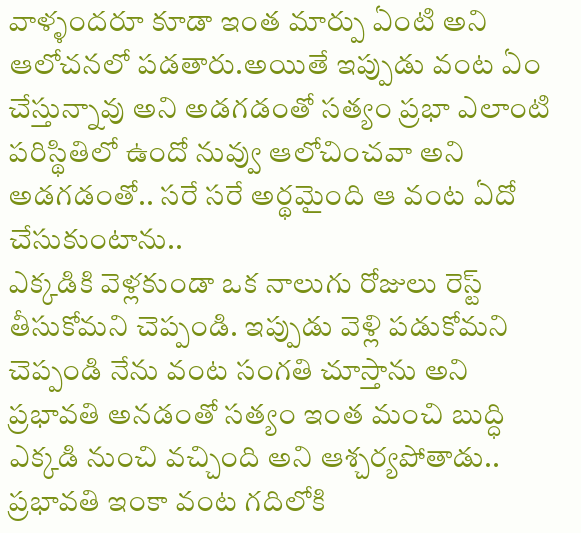వాళ్ళందరూ కూడా ఇంత మార్పు ఏంటి అని ఆలోచనలో పడతారు.అయితే ఇప్పుడు వంట ఏం చేస్తున్నావు అని అడగడంతో సత్యం ప్రభా ఎలాంటి పరిస్థితిలో ఉందో నువ్వు ఆలోచించవా అని అడగడంతో.. సరే సరే అర్థమైంది ఆ వంట ఏదో చేసుకుంటాను..
ఎక్కడికి వెళ్లకుండా ఒక నాలుగు రోజులు రెస్ట్ తీసుకోమని చెప్పండి. ఇప్పుడు వెళ్లి పడుకోమని చెప్పండి నేను వంట సంగతి చూస్తాను అని ప్రభావతి అనడంతో సత్యం ఇంత మంచి బుద్ధి ఎక్కడి నుంచి వచ్చింది అని ఆశ్చర్యపోతాడు.. ప్రభావతి ఇంకా వంట గదిలోకి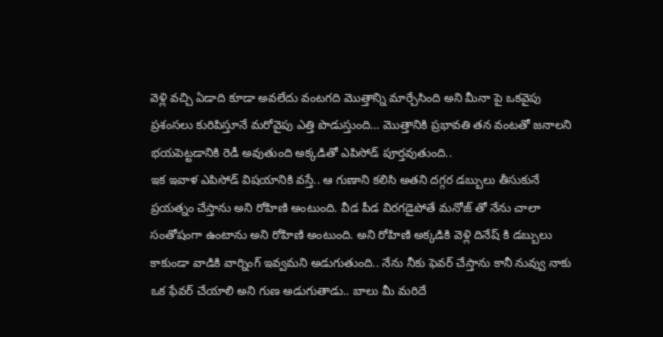వెళ్లి వచ్చి ఏడాది కూడా అవలేదు వంటగది మొత్తాన్ని మార్చేసింది అని మీనా పై ఒకవైపు ప్రశంసలు కురిపిస్తూనే మరోవైపు ఎత్తి పొడుస్తుంది… మొత్తానికి ప్రభావతి తన వంటతో జనాలని భయపెట్టడానికి రెడీ అవుతుంది అక్కడితో ఎపిసోడ్ పూర్తవుతుంది..
ఇక ఇవాళ ఎపిసోడ్ విషయానికి వస్తే.. ఆ గుణాని కలిసి అతని దగ్గర డబ్బులు తీసుకునే ప్రయత్నం చేస్తాను అని రోహిణి అంటుంది. వీడ పీడ విరగడైపోతే మనోజ్ తో నేను చాలా సంతోషంగా ఉంటాను అని రోహిణి అంటుంది. అని రోహిణి అక్కడికి వెళ్లి దినేష్ కి డబ్బులు కాకుండా వాడికి వార్నింగ్ ఇవ్వమని అడుగుతుంది.. నేను నీకు ఫెవర్ చేస్తాను కానీ నువ్వు నాకు ఒక ఫేవర్ చేయాలి అని గుణ అడుగుతాడు.. బాలు మీ మరిదే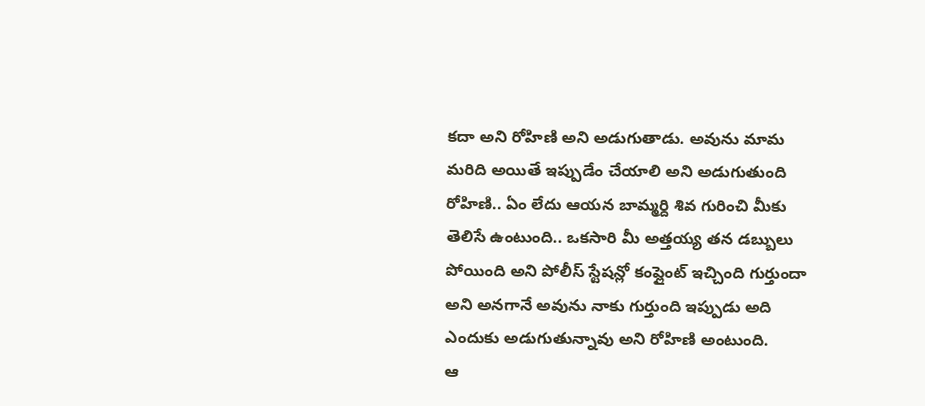కదా అని రోహిణి అని అడుగుతాడు. అవును మామ మరిది అయితే ఇప్పుడేం చేయాలి అని అడుగుతుంది రోహిణి.. ఏం లేదు ఆయన బామ్మర్ది శివ గురించి మీకు తెలిసే ఉంటుంది.. ఒకసారి మీ అత్తయ్య తన డబ్బులు పోయింది అని పోలీస్ స్టేషన్లో కంప్లైంట్ ఇచ్చింది గుర్తుందా అని అనగానే అవును నాకు గుర్తుంది ఇప్పుడు అది ఎందుకు అడుగుతున్నావు అని రోహిణి అంటుంది.
ఆ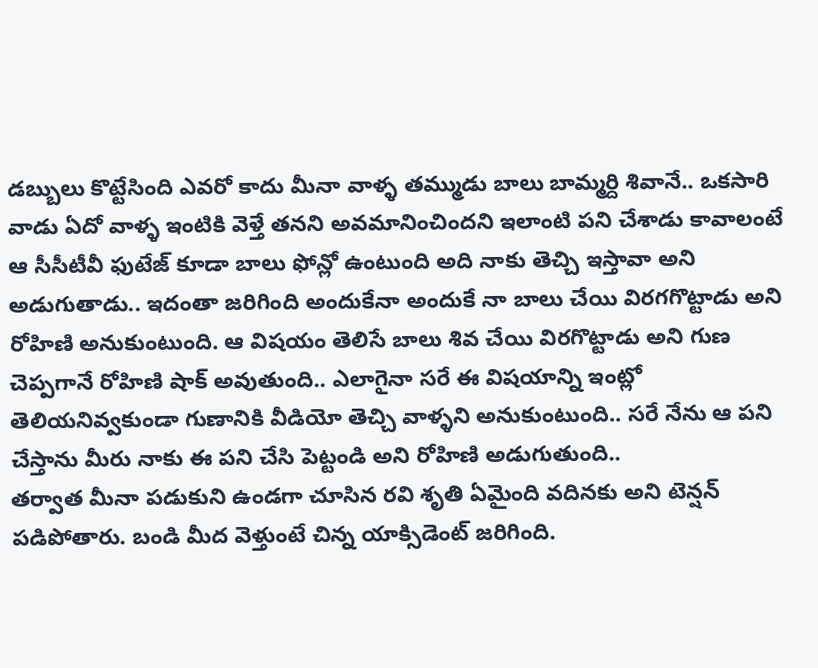డబ్బులు కొట్టేసింది ఎవరో కాదు మీనా వాళ్ళ తమ్ముడు బాలు బామ్మర్ది శివానే.. ఒకసారి వాడు ఏదో వాళ్ళ ఇంటికి వెళ్తే తనని అవమానించిందని ఇలాంటి పని చేశాడు కావాలంటే ఆ సీసీటీవీ ఫుటేజ్ కూడా బాలు ఫోన్లో ఉంటుంది అది నాకు తెచ్చి ఇస్తావా అని అడుగుతాడు.. ఇదంతా జరిగింది అందుకేనా అందుకే నా బాలు చేయి విరగగొట్టాడు అని రోహిణి అనుకుంటుంది. ఆ విషయం తెలిసే బాలు శివ చేయి విరగొట్టాడు అని గుణ చెప్పగానే రోహిణి షాక్ అవుతుంది.. ఎలాగైనా సరే ఈ విషయాన్ని ఇంట్లో తెలియనివ్వకుండా గుణానికి వీడియో తెచ్చి వాళ్ళని అనుకుంటుంది.. సరే నేను ఆ పని చేస్తాను మీరు నాకు ఈ పని చేసి పెట్టండి అని రోహిణి అడుగుతుంది..
తర్వాత మీనా పడుకుని ఉండగా చూసిన రవి శృతి ఏమైంది వదినకు అని టెన్షన్ పడిపోతారు. బండి మీద వెళ్తుంటే చిన్న యాక్సిడెంట్ జరిగింది.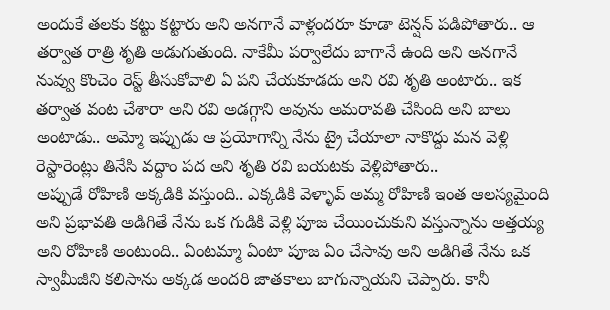అందుకే తలకు కట్టు కట్టారు అని అనగానే వాళ్లందరూ కూడా టెన్షన్ పడిపోతారు.. ఆ తర్వాత రాత్రి శృతి అడుగుతుంది. నాకేమీ పర్వాలేదు బాగానే ఉంది అని అనగానే నువ్వు కొంచెం రెస్ట్ తీసుకోవాలి ఏ పని చేయకూడదు అని రవి శృతి అంటారు.. ఇక తర్వాత వంట చేశారా అని రవి అడగ్గాని అవును అమరావతి చేసింది అని బాలు అంటాడు.. అమ్మో ఇప్పుడు ఆ ప్రయోగాన్ని నేను ట్రై చేయాలా నాకొద్దు మన వెళ్లి రెస్టారెంట్లు తినేసి వద్దాం పద అని శృతి రవి బయటకు వెళ్లిపోతారు..
అప్పుడే రోహిణి అక్కడికి వస్తుంది.. ఎక్కడికి వెళ్ళావ్ అమ్మ రోహిణి ఇంత ఆలస్యమైంది అని ప్రభావతి అడిగితే నేను ఒక గుడికి వెళ్లి పూజ చేయించుకుని వస్తున్నాను అత్తయ్య అని రోహిణి అంటుంది.. ఏంటమ్మా ఏంటా పూజ ఏం చేసావు అని అడిగితే నేను ఒక స్వామీజీని కలిసాను అక్కడ అందరి జాతకాలు బాగున్నాయని చెప్పారు. కానీ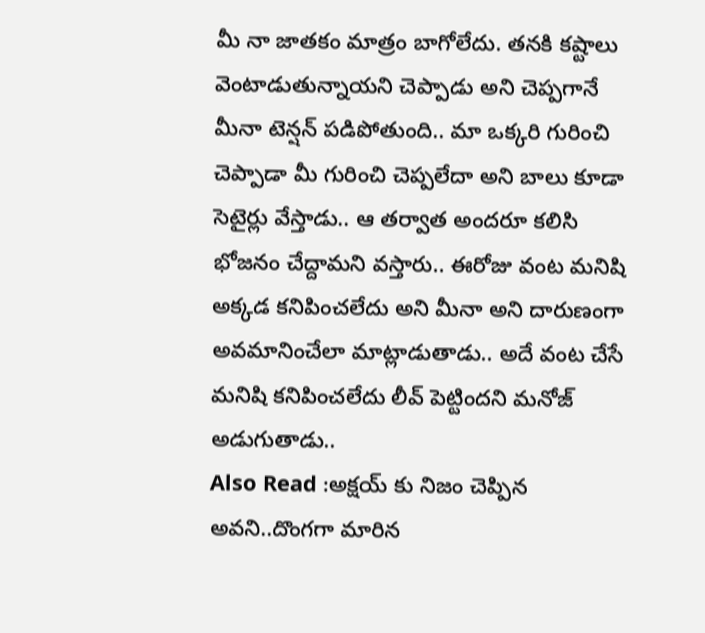మీ నా జాతకం మాత్రం బాగోలేదు. తనకి కష్టాలు వెంటాడుతున్నాయని చెప్పాడు అని చెప్పగానే మీనా టెన్షన్ పడిపోతుంది.. మా ఒక్కరి గురించి చెప్పాడా మీ గురించి చెప్పలేదా అని బాలు కూడా సెటైర్లు వేస్తాడు.. ఆ తర్వాత అందరూ కలిసి భోజనం చేద్దామని వస్తారు.. ఈరోజు వంట మనిషి అక్కడ కనిపించలేదు అని మీనా అని దారుణంగా అవమానించేలా మాట్లాడుతాడు.. అదే వంట చేసే మనిషి కనిపించలేదు లీవ్ పెట్టిందని మనోజ్ అడుగుతాడు..
Also Read :అక్షయ్ కు నిజం చెప్పిన అవని..దొంగగా మారిన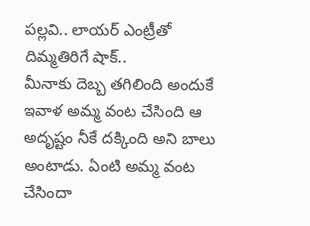పల్లవి.. లాయర్ ఎంట్రీతో దిమ్మతిరిగే షాక్..
మీనాకు దెబ్బ తగిలింది అందుకే ఇవాళ అమ్మ వంట చేసింది ఆ అదృష్టం నీకే దక్కింది అని బాలు అంటాడు. ఏంటి అమ్మ వంట చేసిందా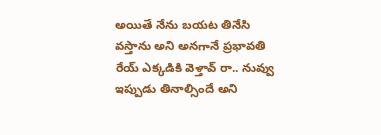అయితే నేను బయట తినేసి వస్తాను అని అనగానే ప్రభావతి రేయ్ ఎక్కడికి వెళ్తావ్ రా.. నువ్వు ఇప్పుడు తినాల్సిందే అని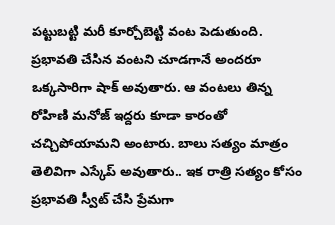పట్టుబట్టి మరీ కూర్చోబెట్టి వంట పెడుతుంది. ప్రభావతి చేసిన వంటని చూడగానే అందరూ ఒక్కసారిగా షాక్ అవుతారు. ఆ వంటలు తిన్న రోహిణి మనోజ్ ఇద్దరు కూడా కారంతో చచ్చిపోయామని అంటారు. బాలు సత్యం మాత్రం తెలివిగా ఎస్కేప్ అవుతారు.. ఇక రాత్రి సత్యం కోసం ప్రభావతి స్వీట్ చేసి ప్రేమగా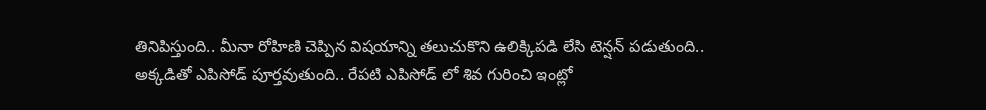తినిపిస్తుంది.. మీనా రోహిణి చెప్పిన విషయాన్ని తలుచుకొని ఉలిక్కిపడి లేసి టెన్షన్ పడుతుంది.. అక్కడితో ఎపిసోడ్ పూర్తవుతుంది.. రేపటి ఎపిసోడ్ లో శివ గురించి ఇంట్లో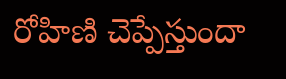రోహిణి చెప్పేస్తుందా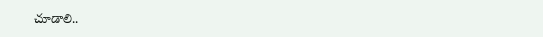చూడాలి..